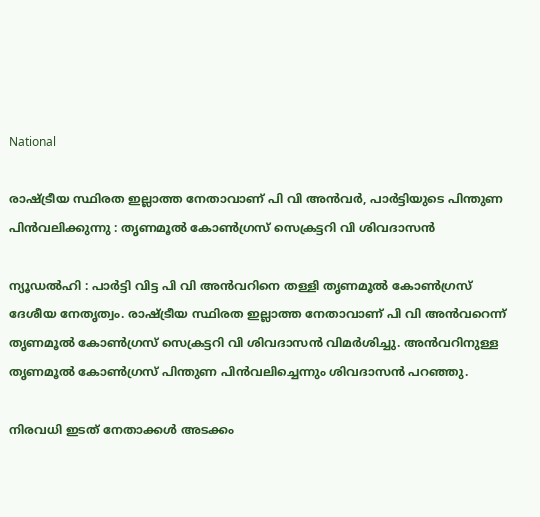National

രാഷ്ട്രീയ സ്ഥിരത ഇല്ലാത്ത നേതാവാണ് പി വി അൻവർ, പാർട്ടിയുടെ പിന്തുണ പിൻവലിക്കുന്നു : തൃണമൂല്‍ കോൺഗ്രസ് സെക്രട്ടറി വി ശിവദാസൻ

ന്യൂഡൽഹി : പാർട്ടി വിട്ട പി വി അൻവറിനെ തള്ളി തൃണമൂൽ കോൺഗ്രസ് ദേശീയ നേതൃത്വം. രാഷ്ട്രീയ സ്ഥിരത ഇല്ലാത്ത നേതാവാണ് പി വി അൻവറെന്ന് തൃണമൂല്‍ കോൺഗ്രസ് സെക്രട്ടറി വി ശിവദാസൻ വിമർശിച്ചു. അൻവറിനുള്ള തൃണമൂൽ കോൺഗ്രസ് പിന്തുണ പിൻവലിച്ചെന്നും ശിവദാസൻ പറഞ്ഞു.

നിരവധി ഇടത് നേതാക്കൾ അടക്കം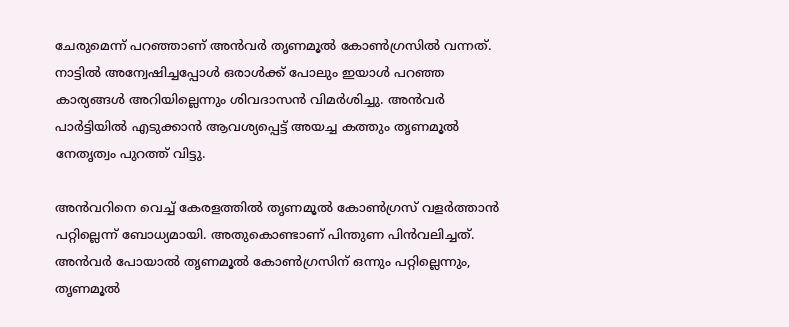ചേരുമെന്ന് പറഞ്ഞാണ് അൻവർ തൃണമൂൽ കോൺഗ്രസിൽ വന്നത്. നാട്ടിൽ അന്വേഷിച്ചപ്പോൾ ഒരാൾക്ക് പോലും ഇയാൾ പറഞ്ഞ കാര്യങ്ങൾ അറിയില്ലെന്നും ശിവദാസൻ വിമർശിച്ചു. അൻവർ പാർട്ടിയിൽ എടുക്കാൻ ആവശ്യപ്പെട്ട് അയച്ച കത്തും തൃണമൂല്‍ നേതൃത്വം പുറത്ത് വിട്ടു.

അൻവറിനെ വെച്ച് കേരളത്തിൽ തൃണമൂൽ കോൺഗ്രസ് വളർത്താൻ പറ്റില്ലെന്ന് ബോധ്യമായി. അതുകൊണ്ടാണ് പിന്തുണ പിൻവലിച്ചത്. അൻവർ പോയാൽ തൃണമൂൽ കോൺഗ്രസിന് ഒന്നും പറ്റില്ലെന്നും, തൃണമൂൽ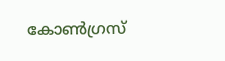കോൺഗ്രസ്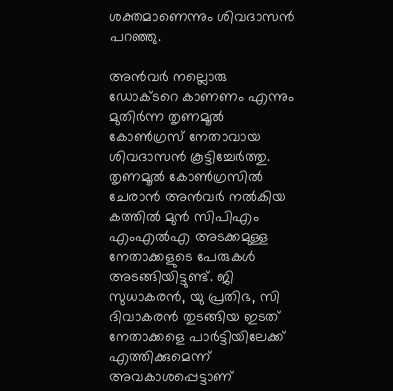ശക്തമാണെന്നും ശിവദാസൻ പറഞ്ഞു.

അൻവർ നല്ലൊരു ഡോക്ടറെ കാണണം എന്നും മുതിർന്ന തൃണമൂൽ കോൺഗ്രസ് നേതാവായ ശിവദാസൻ കൂട്ടിച്ചേർത്തു. തൃണമൂൽ കോൺഗ്രസിൽ ചേരാൻ അൻവർ നൽകിയ കത്തിൽ മുൻ സിപിഎം എംഎൽഎ അടക്കമുള്ള നേതാക്കളുടെ പേരുകൾ അടങ്ങിയിട്ടുണ്ട്. ജി സുധാകരൻ, യു പ്രതിഭ, സി ദിവാകരൻ തുടങ്ങിയ ഇടത് നേതാക്കളെ പാര്‍ട്ടിയിലേക്ക് എത്തിക്കുമെന്ന് അവകാശപ്പെട്ടാണ്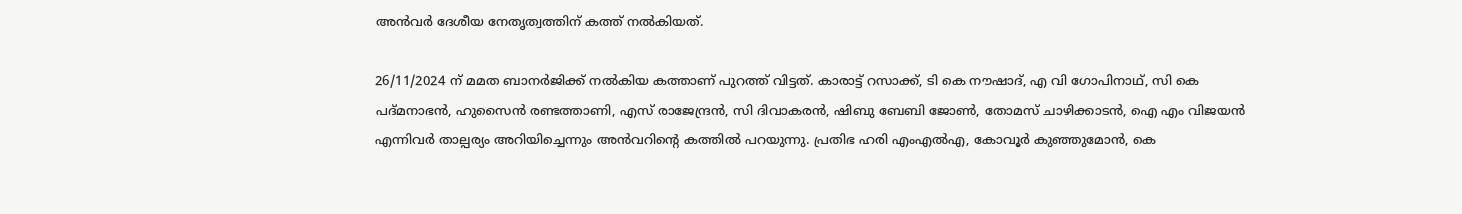അൻവര്‍ ദേശീയ നേതൃത്വത്തിന് കത്ത് നല്‍കിയത്.

26/11/2024 ന് മമത ബാനർജിക്ക് നൽകിയ കത്താണ് പുറത്ത് വിട്ടത്. കാരാട്ട് റസാക്ക്, ടി കെ നൗഷാദ്, എ വി ഗോപിനാഥ്, സി കെ പദ്മനാഭൻ, ഹുസൈൻ രണ്ടത്താണി, എസ് രാജേന്ദ്രൻ, സി ദിവാകരൻ, ഷിബു ബേബി ജോൺ, തോമസ് ചാഴിക്കാടൻ, ഐ എം വിജയൻ എന്നിവർ താല്പര്യം അറിയിച്ചെന്നും അൻവറിന്റെ കത്തിൽ പറയുന്നു. പ്രതിഭ ഹരി എംഎൽഎ, കോവൂർ കുഞ്ഞുമോൻ, കെ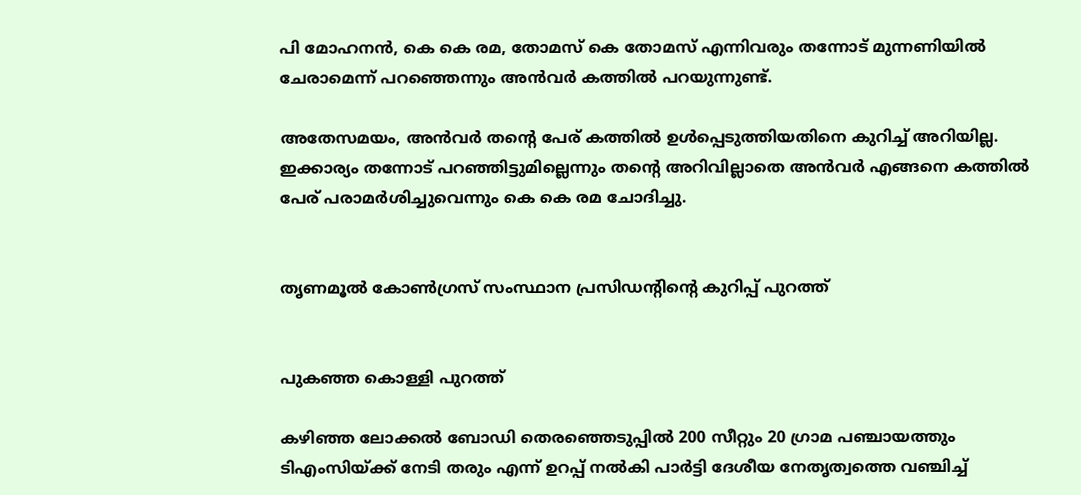പി മോഹനൻ, കെ കെ രമ, തോമസ് കെ തോമസ് എന്നിവരും തന്നോട് മുന്നണിയിൽ ചേരാമെന്ന് പറഞ്ഞെന്നും അൻവർ കത്തിൽ പറയുന്നുണ്ട്.

അതേസമയം, അൻവർ തൻ്റെ പേര് കത്തിൽ ഉൾപ്പെടുത്തിയതിനെ കുറിച്ച് അറിയില്ല. ഇക്കാര്യം തന്നോട് പറഞ്ഞിട്ടുമില്ലെന്നും തൻ്റെ അറിവില്ലാതെ അൻവർ എങ്ങനെ കത്തിൽ പേര് പരാമർശിച്ചുവെന്നും കെ കെ രമ ചോദിച്ചു.


തൃണമൂൽ കോൺഗ്രസ് സംസ്ഥാന പ്രസിഡന്റിൻ്റെ കുറിപ്പ് പുറത്ത്


പുകഞ്ഞ കൊള്ളി പുറത്ത്

കഴിഞ്ഞ ലോക്കൽ ബോഡി തെരഞ്ഞെടുപ്പിൽ 200 സീറ്റും 20 ഗ്രാമ പഞ്ചായത്തും ടിഎംസിയ്ക്ക് നേടി തരും എന്ന് ഉറപ്പ് നൽകി പാർട്ടി ദേശീയ നേതൃത്വത്തെ വഞ്ചിച്ച്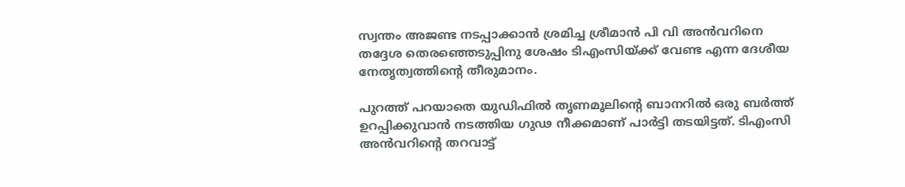സ്വന്തം അജണ്ട നടപ്പാക്കാൻ ശ്രമിച്ച ശ്രീമാൻ പി വി അൻവറിനെ തദ്ദേശ തെരഞ്ഞെടുപ്പിനു ശേഷം ടിഎംസിയ്ക്ക് വേണ്ട എന്ന ദേശീയ നേതൃത്വത്തിൻ്റെ തീരുമാനം.

പുറത്ത് പറയാതെ യുഡിഫിൽ തൃണമൂലിൻ്റെ ബാനറിൽ ഒരു ബർത്ത് ഉറപ്പിക്കുവാൻ നടത്തിയ ഗുഢ നീക്കമാണ് പാർട്ടി തടയിട്ടത്. ടിഎംസി അൻവറിൻ്റെ തറവാട്ട്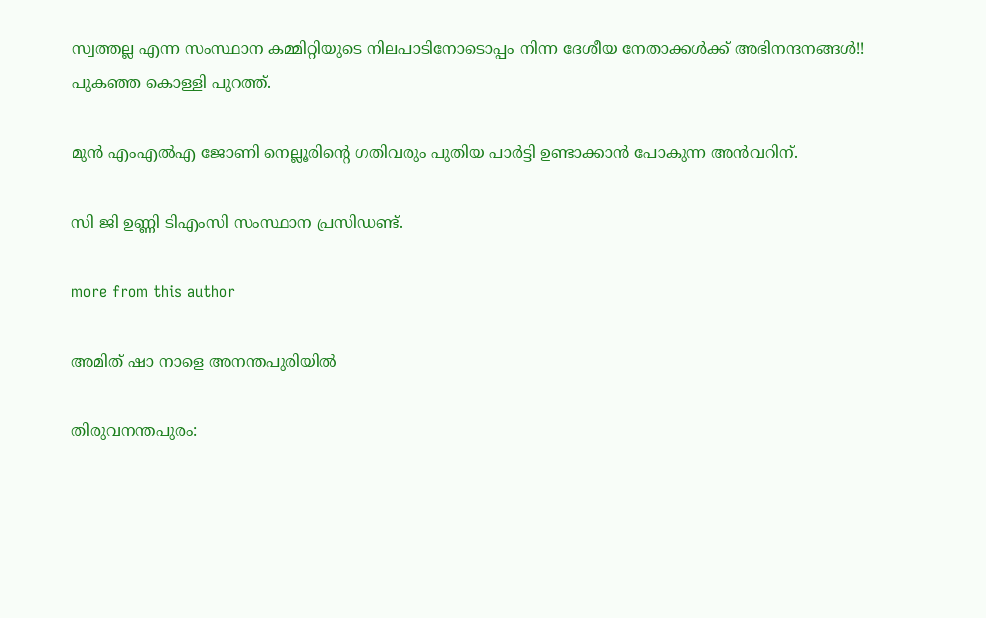സ്വത്തല്ല എന്ന സംസ്ഥാന കമ്മിറ്റിയുടെ നിലപാടിനോടൊപ്പം നിന്ന ദേശീയ നേതാക്കൾക്ക് അഭിനന്ദനങ്ങൾ!! പുകഞ്ഞ കൊള്ളി പുറത്ത്.

മുൻ എംഎൽഎ ജോണി നെല്ലൂരിന്റെ ഗതിവരും പുതിയ പാർട്ടി ഉണ്ടാക്കാൻ പോകുന്ന അൻവറിന്.

സി ജി ഉണ്ണി ടിഎംസി സംസ്ഥാന പ്രസിഡണ്ട്.

more from this author

അമിത് ഷാ നാളെ അനന്തപുരിയിൽ

തിരുവനന്തപുരം: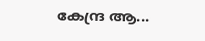കേന്ദ്ര ആ...